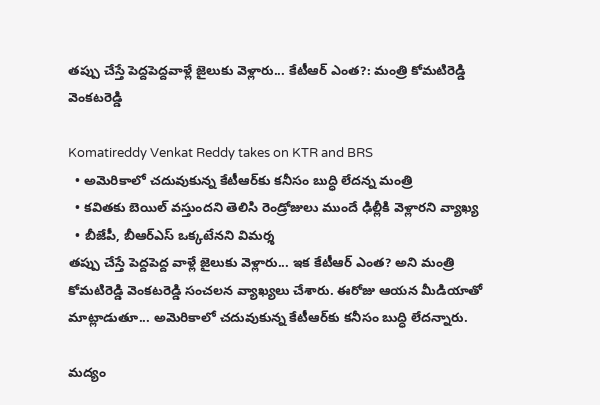తప్పు చేస్తే పెద్దపెద్దవాళ్లే జైలుకు వెళ్లారు... కేటీఆర్ ఎంత?: మంత్రి కోమటిరెడ్డి వెంకటరెడ్డి

Komatireddy Venkat Reddy takes on KTR and BRS
  • అమెరికాలో చదువుకున్న కేటీఆర్‌కు కనీసం బుద్ధి లేదన్న మంత్రి
  • కవితకు బెయిల్ వస్తుందని తెలిసి రెండ్రోజులు ముందే ఢిల్లీకి వెళ్లారని వ్యాఖ్య
  • బీజేపీ, బీఆర్ఎస్ ఒక్కటేనని విమర్శ
తప్పు చేస్తే పెద్దపెద్ద వాళ్లే జైలుకు వెళ్లారు... ఇక కేటీఆర్ ఎంత? అని మంత్రి కోమటిరెడ్డి వెంకటరెడ్డి సంచలన వ్యాఖ్యలు చేశారు. ఈరోజు ఆయన మీడియాతో మాట్లాడుతూ... అమెరికాలో చదువుకున్న కేటీఆర్‌కు కనీసం బుద్ధి లేదన్నారు.

మద్యం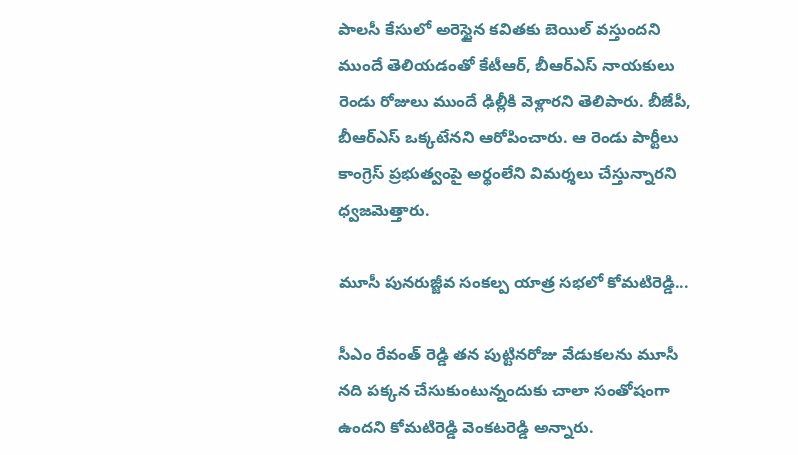పాలసీ కేసులో అరెస్టైన కవితకు బెయిల్ వస్తుందని ముందే తెలియడంతో కేటీఆర్, బీఆర్ఎస్ నాయకులు రెండు రోజులు ముందే ఢిల్లీకి వెళ్లారని తెలిపారు. బీజేపీ, బీఆర్ఎస్ ఒక్కటేనని ఆరోపించారు. ఆ రెండు పార్టీలు కాంగ్రెస్ ప్రభుత్వంపై అర్థంలేని విమర్శలు చేస్తున్నారని ధ్వజమెత్తారు.

మూసీ పునరుజ్జీవ సంకల్ప యాత్ర సభలో కోమటిరెడ్డి...

సీఎం రేవంత్ రెడ్డి తన పుట్టినరోజు వేడుకలను మూసీ నది పక్కన చేసుకుంటున్నందుకు చాలా సంతోషంగా ఉందని కోమటిరెడ్డి వెంకటరెడ్డి అన్నారు.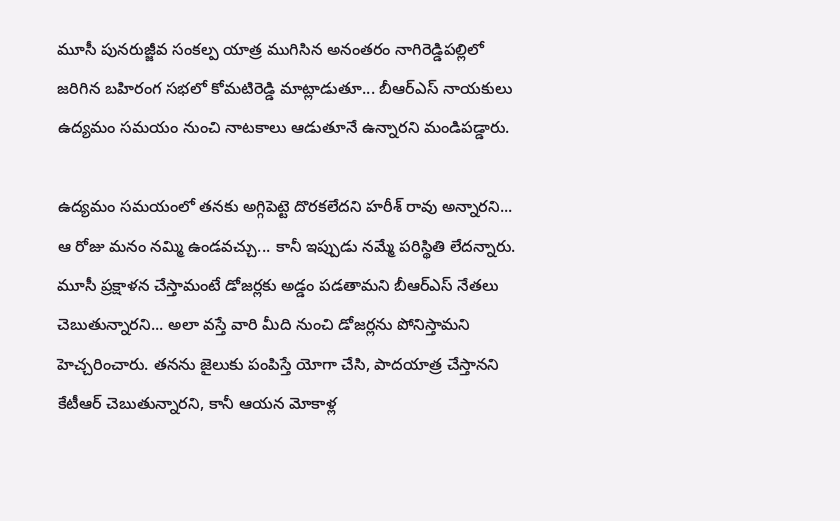మూసీ పునరుజ్జీవ సంకల్ప యాత్ర ముగిసిన అనంతరం నాగిరెడ్డిపల్లిలో జరిగిన బహిరంగ సభలో కోమటిరెడ్డి మాట్లాడుతూ... బీఆర్ఎస్ నాయకులు ఉద్యమం సమయం నుంచి నాటకాలు ఆడుతూనే ఉన్నారని మండిపడ్డారు.

ఉద్యమం సమయంలో తనకు అగ్గిపెట్టె దొరకలేదని హరీశ్ రావు అన్నారని... ఆ రోజు మనం నమ్మి ఉండవచ్చు... కానీ ఇప్పుడు నమ్మే పరిస్థితి లేదన్నారు. మూసీ ప్రక్షాళన చేస్తామంటే డోజర్లకు అడ్డం పడతామని బీఆర్ఎస్ నేతలు చెబుతున్నారని... అలా వస్తే వారి మీది నుంచి డోజర్లను పోనిస్తామని హెచ్చరించారు. తనను జైలుకు పంపిస్తే యోగా చేసి, పాదయాత్ర చేస్తానని కేటీఆర్ చెబుతున్నారని, కానీ ఆయన మోకాళ్ల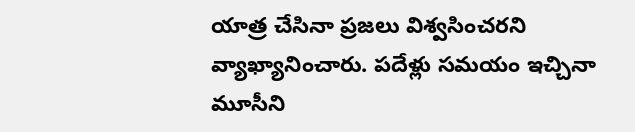యాత్ర చేసినా ప్రజలు విశ్వసించరని వ్యాఖ్యానించారు. పదేళ్లు సమయం ఇచ్చినా మూసీని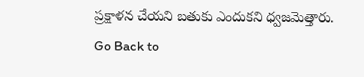ప్రక్షాళన చేయని బతుకు ఎందుకని ధ్వజమెత్తారు.
Go Back to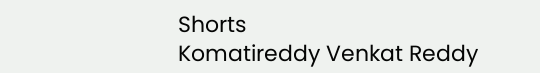Shorts
Komatireddy Venkat Reddy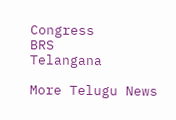Congress
BRS
Telangana

More Telugu News